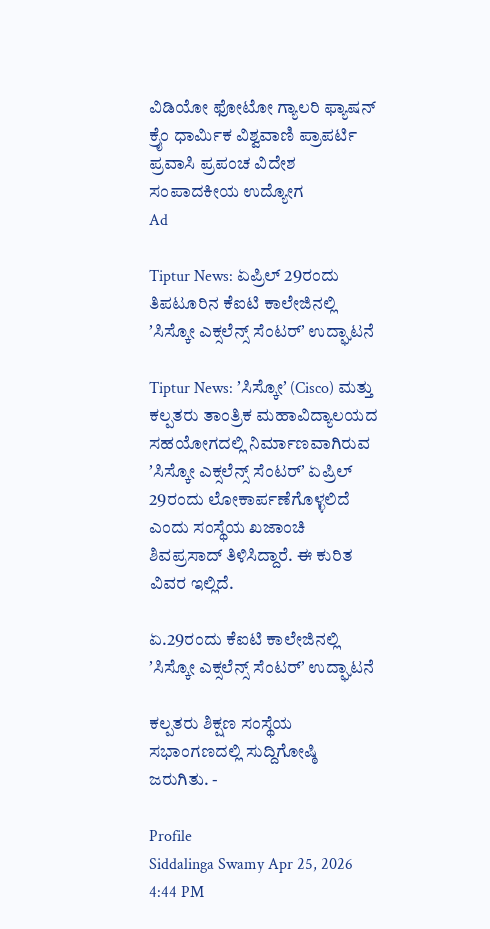ವಿಡಿಯೋ ಫೋಟೋ ಗ್ಯಾಲರಿ ಫ್ಯಾಷನ್ ಕ್ರೈಂ ಧಾರ್ಮಿಕ ವಿಶ್ವವಾಣಿ ಪ್ರಾಪರ್ಟಿ ಪ್ರವಾಸಿ ಪ್ರಪಂಚ ವಿದೇಶ ಸಂಪಾದಕೀಯ ಉದ್ಯೋಗ
Ad

Tiptur News: ಏಪ್ರಿಲ್‌ 29ರಂದು ತಿಪಟೂರಿನ ಕೆಐಟಿ ಕಾಲೇಜಿನಲ್ಲಿ ʼಸಿಸ್ಕೋ ಎಕ್ಸಲೆನ್ಸ್ ಸೆಂಟರ್ʼ ಉದ್ಘಾಟನೆ

Tiptur News: ʼಸಿಸ್ಕೋʼ (Cisco) ಮತ್ತು ಕಲ್ಪತರು ತಾಂತ್ರಿಕ ಮಹಾವಿದ್ಯಾಲಯದ ಸಹಯೋಗದಲ್ಲಿ ನಿರ್ಮಾಣವಾಗಿರುವ ʼಸಿಸ್ಕೋ ಎಕ್ಸಲೆನ್ಸ್ ಸೆಂಟರ್ʼ ಏಪ್ರಿಲ್ 29ರಂದು ಲೋಕಾರ್ಪಣೆಗೊಳ್ಳಲಿದೆ ಎಂದು ಸಂಸ್ಥೆಯ ಖಜಾಂಚಿ ಶಿವಪ್ರಸಾದ್ ತಿಳಿಸಿದ್ದಾರೆ. ಈ ಕುರಿತ ವಿವರ ಇಲ್ಲಿದೆ.

ಏ.29ರಂದು ಕೆಐಟಿ ಕಾಲೇಜಿನಲ್ಲಿ ʼಸಿಸ್ಕೋ ಎಕ್ಸಲೆನ್ಸ್ ಸೆಂಟರ್ʼ ಉದ್ಘಾಟನೆ

ಕಲ್ಪತರು ಶಿಕ್ಷಣ ಸಂಸ್ಥೆಯ ಸಭಾಂಗಣದಲ್ಲಿ ಸುದ್ದಿಗೋಷ್ಠಿ ಜರುಗಿತು. -

Profile
Siddalinga Swamy Apr 25, 2026 4:44 PM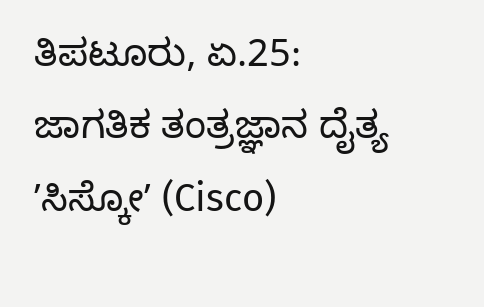ತಿಪಟೂರು, ಏ.25: ಜಾಗತಿಕ ತಂತ್ರಜ್ಞಾನ ದೈತ್ಯ ʼಸಿಸ್ಕೋʼ (Cisco)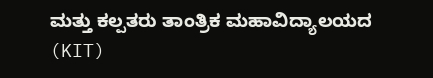ಮತ್ತು ಕಲ್ಪತರು ತಾಂತ್ರಿಕ ಮಹಾವಿದ್ಯಾಲಯದ (KIT)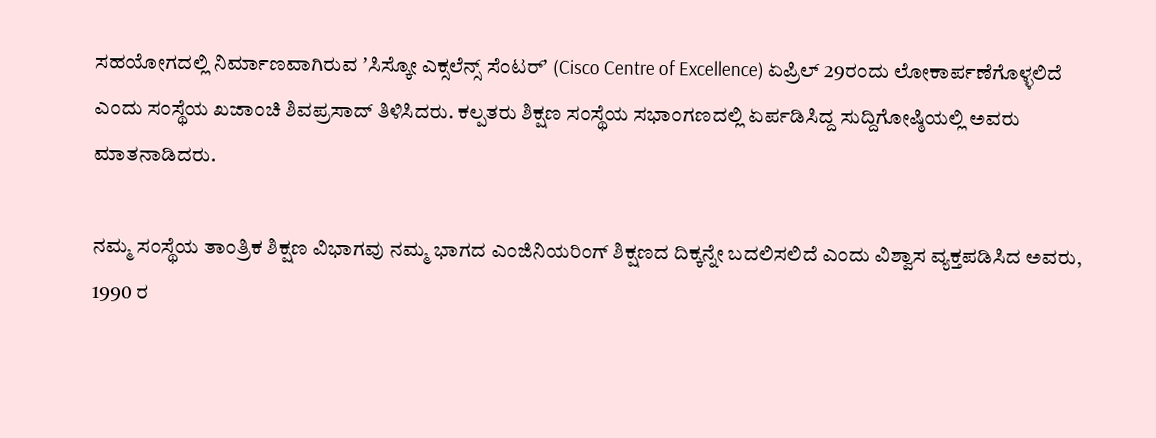ಸಹಯೋಗದಲ್ಲಿ ನಿರ್ಮಾಣವಾಗಿರುವ ʼಸಿಸ್ಕೋ ಎಕ್ಸಲೆನ್ಸ್ ಸೆಂಟರ್ʼ (Cisco Centre of Excellence) ಏಪ್ರಿಲ್ 29ರಂದು ಲೋಕಾರ್ಪಣೆಗೊಳ್ಳಲಿದೆ ಎಂದು ಸಂಸ್ಥೆಯ ಖಜಾಂಚಿ ಶಿವಪ್ರಸಾದ್ ತಿಳಿಸಿದರು. ಕಲ್ಪತರು ಶಿಕ್ಷಣ ಸಂಸ್ಥೆಯ ಸಭಾಂಗಣದಲ್ಲಿ ಏರ್ಪಡಿಸಿದ್ದ ಸುದ್ದಿಗೋಷ್ಠಿಯಲ್ಲಿ ಅವರು ಮಾತನಾಡಿದರು.

ನಮ್ಮ ಸಂಸ್ಥೆಯ ತಾಂತ್ರಿಕ ಶಿಕ್ಷಣ ವಿಭಾಗವು ನಮ್ಮ ಭಾಗದ ಎಂಜಿನಿಯರಿಂಗ್ ಶಿಕ್ಷಣದ ದಿಕ್ಕನ್ನೇ ಬದಲಿಸಲಿದೆ ಎಂದು ವಿಶ್ವಾಸ ವ್ಯಕ್ತಪಡಿಸಿದ ಅವರು, 1990 ರ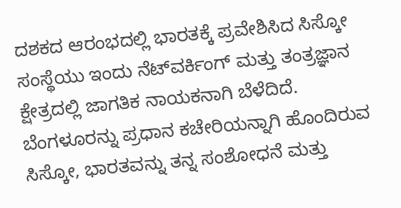ದಶಕದ ಆರಂಭದಲ್ಲಿ ಭಾರತಕ್ಕೆ ಪ್ರವೇಶಿಸಿದ ಸಿಸ್ಕೋ ಸಂಸ್ಥೆಯು ಇಂದು ನೆಟ್‌ವರ್ಕಿಂಗ್ ಮತ್ತು ತಂತ್ರಜ್ಞಾನ ಕ್ಷೇತ್ರದಲ್ಲಿ ಜಾಗತಿಕ ನಾಯಕನಾಗಿ ಬೆಳೆದಿದೆ. ಬೆಂಗಳೂರನ್ನು ಪ್ರಧಾನ ಕಚೇರಿಯನ್ನಾಗಿ ಹೊಂದಿರುವ ಸಿಸ್ಕೋ, ಭಾರತವನ್ನು ತನ್ನ ಸಂಶೋಧನೆ ಮತ್ತು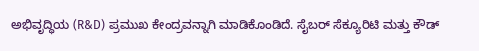ಅಭಿವೃದ್ಧಿಯ (R&D) ಪ್ರಮುಖ ಕೇಂದ್ರವನ್ನಾಗಿ ಮಾಡಿಕೊಂಡಿದೆ. ಸೈಬರ್ ಸೆಕ್ಯೂರಿಟಿ ಮತ್ತು ಕೌಡ್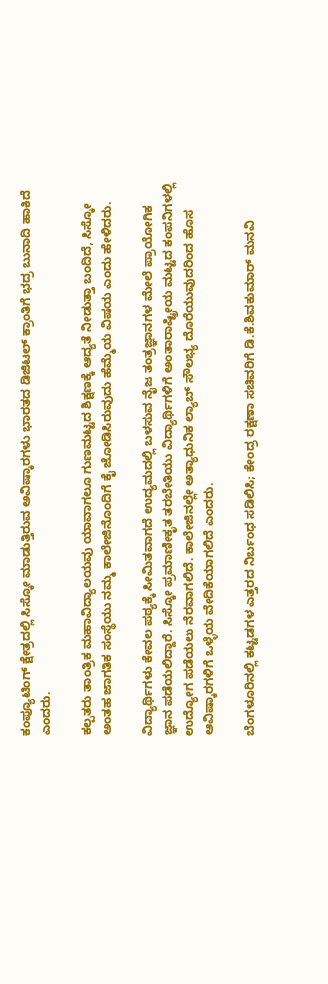ಕಂಪ್ಯೂಟಿಂಗ್ ಕ್ಷೇತ್ರದಲ್ಲಿ ಸಿಸ್ಕೋ ಮಾಡುತ್ತಿರುವ ಅವಿಷ್ಕಾರಗಳು ಭಾರತದ ಡಿಜಿಟಲ್ ಕ್ರಾಂತಿಗೆ ಭದ್ರ ಬುನಾದಿ ಹಾಕಿದೆ ಎಂದರು.

ಕಲ್ಪತರು ತಾಂತ್ರಿಕ ಮಹಾವಿದ್ಯಾಲಯವು ಯಾವಾಗಲೂ ಗುಣಮಟ್ಟದ ಶಿಕ್ಷಣಕ್ಕೆ ಆದ್ಯತೆ ನೀಡುತ್ತಾ ಬಂದಿದೆ, ಸಿಸ್ಕೋ ಅಂತಹ ಜಾಗತಿಕ ಸಂಸ್ಥೆಯು ನಮ್ಮ ಕಾಲೇಜಿನೊಂದಿಗೆ ಕೈ ಜೋಡಿಸಿರುವುದು ಹೆಮ್ಮೆಯ ವಿಷಯ ಎಂದು ಹೇಳಿದರು.

ವಿದ್ಯಾರ್ಥಿಗಳು ಕೇವಲ ಪಠ್ಯಕ್ಕೆ ಸೀಮಿತವಾಗದೆ ಉದ್ಯಮದಲ್ಲಿ ಬಳಸುವ ನೈಜ ತಂತ್ರಜ್ಞಾನಗಳ ಮೇಲೆ ಪ್ರಾಯೋಗಿಕ ಜ್ಞಾನ ಪಡೆಯಲಿದ್ದಾರೆ. ಸಿಸ್ಕೋ ಪ್ರಮಾಣೀಕೃತ ತರಬೇತಿಯು ವಿದ್ಯಾರ್ಥಿಗಳಿಗೆ ಅಂತಾರಾಷ್ಟ್ರೀಯ ಮಟ್ಟದ ಕಂಪನಿಗಳಲ್ಲಿ ಉದ್ಯೋಗ ಪಡೆಯಲು ನೆರವಾಗಲಿದೆ. ಕಾಲೇಜಿನಲ್ಲೇ ಅತ್ಯಾಧುನಿಕ ಲ್ಯಾಬ್ ಸೌಲಭ್ಯ ದೊರೆಯುವುದರಿಂದ ಹೊಸ ಆವಿಷ್ಕಾರಗಳಿಗೆ ಒಳ್ಳೆಯ ವೇದಿಕೆಯಾಗಲಿದೆ ಎಂದರು.

ಬೆಂಗಳೂರಿನಲ್ಲಿ ಕಟ್ಟಡಗಳ ಎತ್ತರದ ನಿರ್ಬಂಧ ಸಡಿಲಿಸಿ; ಕೇಂದ್ರ ರಕ್ಷಣಾ ಸಚಿವರಿಗೆ ಡಿ.ಕೆ.ಶಿವಕುಮಾರ್‌ ಮನವಿ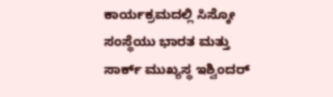ಕಾರ್ಯಕ್ರಮದಲ್ಲಿ ಸಿಸ್ಕೋ ಸಂಸ್ಥೆಯು ಭಾರತ ಮತ್ತು ಸಾರ್ಕ್ ಮುಖ್ಯಸ್ಥ ಇಶ್ವಿಂದರ್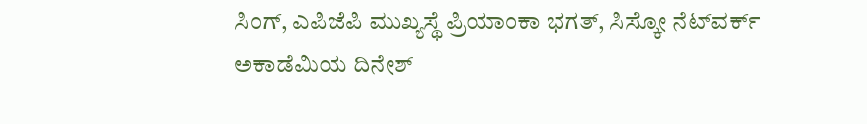ಸಿಂಗ್, ಎಪಿಜೆಪಿ ಮುಖ್ಯಸ್ಥೆ ಪ್ರಿಯಾಂಕಾ ಭಗತ್, ಸಿಸ್ಕೋ ನೆಟ್‌ವರ್ಕ್ ಅಕಾಡೆಮಿಯ ದಿನೇಶ್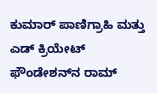ಕುಮಾರ್ ಪಾಣಿಗ್ರಾಹಿ ಮತ್ತು ಎಡ್ ಕ್ರಿಯೇಟ್ ಫೌಂಡೇಶನ್‌ನ ರಾಮ್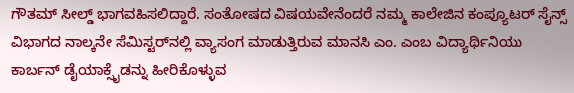ಗೌತಮ್ ಸೀಲ್ಡ್ ಭಾಗವಹಿಸಲಿದ್ದಾರೆ. ಸಂತೋಷದ ವಿಷಯವೇನೆಂದರೆ ನಮ್ಮ ಕಾಲೇಜಿನ ಕಂಪ್ಯೂಟರ್ ಸೈನ್ಸ್ ವಿಭಾಗದ ನಾಲ್ಕನೇ ಸೆಮಿಸ್ಟರ್‌ನಲ್ಲಿ ವ್ಯಾಸಂಗ ಮಾಡುತ್ತಿರುವ ಮಾನಸಿ ಎಂ. ಎಂಬ ವಿದ್ಯಾರ್ಥಿನಿಯು ಕಾರ್ಬನ್ ಡೈಯಾಕ್ಸೈಡನ್ನು ಹೀರಿಕೊಳ್ಳುವ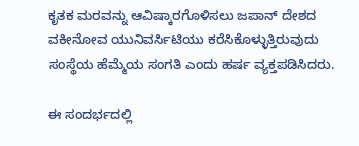ಕೃತಕ ಮರವನ್ನು ಆವಿಷ್ಕಾರಗೊಳಿಸಲು ಜಪಾನ್ ದೇಶದ ವಕೀನೋವ ಯುನಿವರ್ಸಿಟಿಯು ಕರೆಸಿಕೊಳ್ಳುತ್ತಿರುವುದು ಸಂಸ್ಥೆಯ ಹೆಮ್ಮೆಯ ಸಂಗತಿ ಎಂದು ಹರ್ಷ ವ್ಯಕ್ತಪಡಿಸಿದರು.

ಈ ಸಂದರ್ಭದಲ್ಲಿ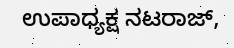ಉಪಾಧ್ಯಕ್ಷ ನಟರಾಜ್,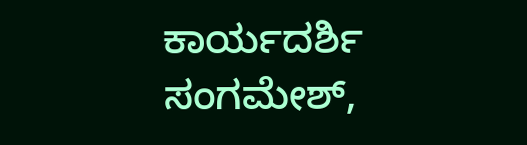ಕಾರ್ಯದರ್ಶಿ ಸಂಗಮೇಶ್,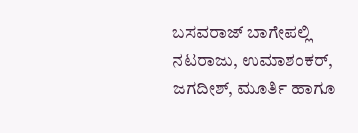ಬಸವರಾಜ್ ಬಾಗೇಪಲ್ಲಿ ನಟರಾಜು, ಉಮಾಶಂಕರ್, ಜಗದೀಶ್, ಮೂರ್ತಿ ಹಾಗೂ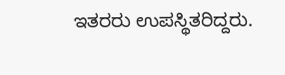ಇತರರು ಉಪಸ್ಥಿತರಿದ್ದರು.